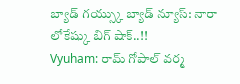బ్యాడ్ గయ్స్కు బ్యాడ్ న్యూస్: నారా లోకేష్కు బిగ్ షాక్..!!
Vyuham: రామ్ గోపాల్ వర్మ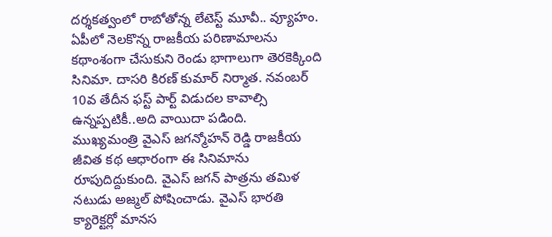దర్శకత్వంలో రాబోతోన్న లేటెస్ట్ మూవీ.. వ్యూహం. ఏపీలో నెలకొన్న రాజకీయ పరిణామాలను కథాంశంగా చేసుకుని రెండు భాగాలుగా తెరకెక్కింది సినిమా. దాసరి కిరణ్ కుమార్ నిర్మాత. నవంబర్ 10వ తేదీన ఫస్ట్ పార్ట్ విడుదల కావాల్సి ఉన్నప్పటికీ..అది వాయిదా పడింది.
ముఖ్యమంత్రి వైఎస్ జగన్మోహన్ రెడ్డి రాజకీయ జీవిత కథ ఆధారంగా ఈ సినిమాను రూపుదిద్దుకుంది. వైఎస్ జగన్ పాత్రను తమిళ నటుడు అజ్మల్ పోషించాడు. వైఎస్ భారతి క్యారెక్టర్లో మానస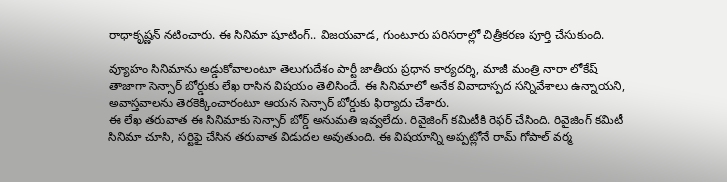రాధాకృష్ణన్ నటించారు. ఈ సినిమా షూటింగ్.. విజయవాడ, గుంటూరు పరిసరాల్లో చిత్రీకరణ పూర్తి చేసుకుంది.

వ్యూహం సినిమాను అడ్డుకోవాలంటూ తెలుగుదేశం పార్టీ జాతీయ ప్రధాన కార్యదర్శి, మాజీ మంత్రి నారా లోకేష్ తాజాగా సెన్సార్ బోర్డుకు లేఖ రాసిన విషయం తెలిసిందే. ఈ సినిమాలో అనేక వివాదాస్పద సన్నివేశాలు ఉన్నాయని, అవాస్తవాలను తెరకెక్కించారంటూ ఆయన సెన్సార్ బోర్డుకు ఫిర్యాదు చేశారు.
ఈ లేఖ తరువాత ఈ సినిమాకు సెన్సార్ బోర్డ్ అనుమతి ఇవ్వలేదు. రివైజింగ్ కమిటీకి రెఫర్ చేసింది. రివైజింగ్ కమిటీ సినిమా చూసి, సర్టిఫై చేసిన తరువాత విడుదల అవుతుంది. ఈ విషయాన్ని అప్పట్లోనే రామ్ గోపాల్ వర్మ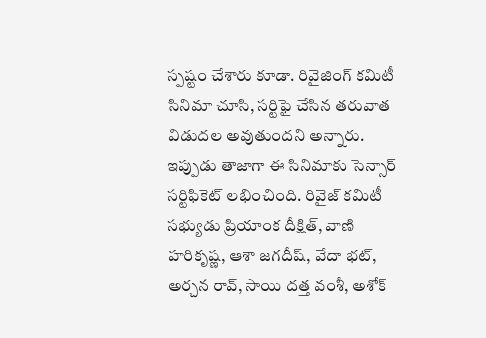స్పష్టం చేశారు కూడా. రివైజింగ్ కమిటీ సినిమా చూసి, సర్టిఫై చేసిన తరువాత విడుదల అవుతుందని అన్నారు.
ఇప్పుడు తాజాగా ఈ సినిమాకు సెన్సార్ సర్టిఫికెట్ లభించింది. రివైజ్ కమిటీ సభ్యుడు ప్రియాంక దీక్షిత్, వాణి హరికృష్ణ, ఆశా జగదీష్, వేదా భట్, అర్చన రావ్, సాయి దత్త వంశీ, అశోక్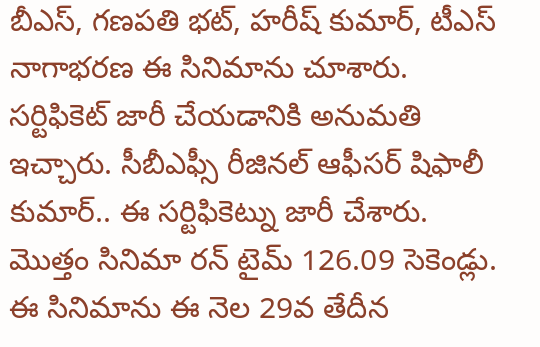బీఎస్, గణపతి భట్, హరీష్ కుమార్, టీఎస్ నాగాభరణ ఈ సినిమాను చూశారు. సర్టిఫికెట్ జారీ చేయడానికి అనుమతి ఇచ్చారు. సీబీఎఫ్సీ రీజినల్ ఆఫీసర్ షిఫాలీ కుమార్.. ఈ సర్టిఫికెట్ను జారీ చేశారు. మొత్తం సినిమా రన్ టైమ్ 126.09 సెకెండ్లు.
ఈ సినిమాను ఈ నెల 29వ తేదీన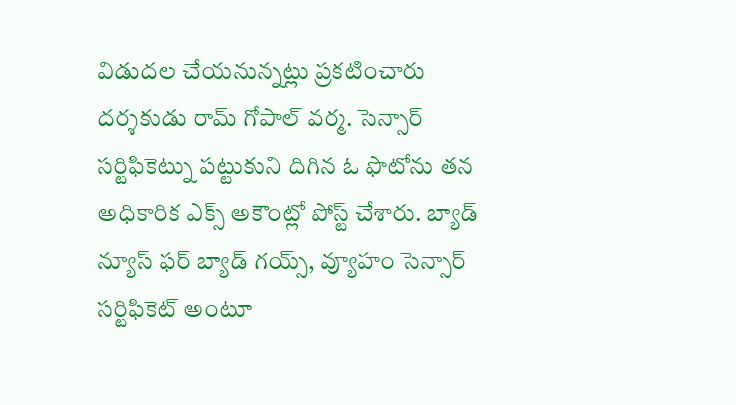విడుదల చేయనున్నట్లు ప్రకటించారు దర్శకుడు రామ్ గోపాల్ వర్మ. సెన్సార్ సర్టిఫికెట్ను పట్టుకుని దిగిన ఓ ఫొటోను తన అధికారిక ఎక్స్ అకౌంట్లో పోస్ట్ చేశారు. బ్యాడ్ న్యూస్ ఫర్ బ్యాడ్ గయ్స్, వ్యూహం సెన్సార్ సర్టిఫికెట్ అంటూ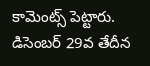కామెంట్స్ పెట్టారు. డిసెంబర్ 29వ తేదీన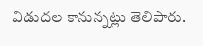విడుదల కానున్నట్లు తెలిపారు.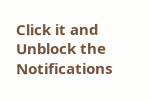Click it and Unblock the Notifications